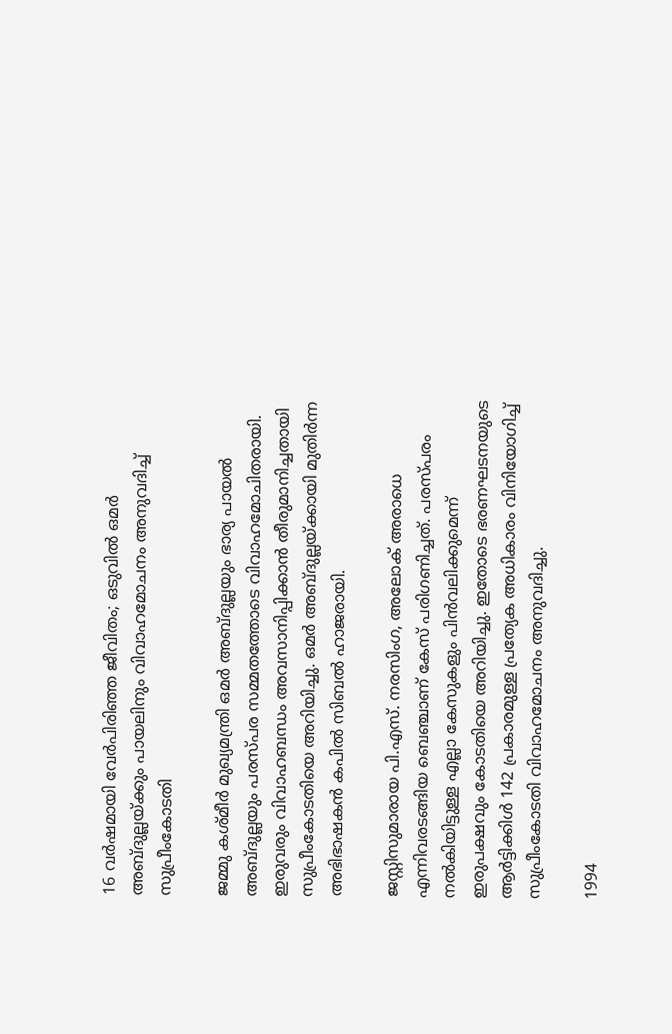16 വർഷമായി വേർപിരിഞ്ഞ ജീവിതം; ഒടുവിൽ ഒമർ അബ്ദുല്ലയ്ക്കും പായലിനും വിവാഹമോചനം അനുവദിച്ച് സുപ്രീംകോടതി

ജമ്മു കശ്മീർ മുഖ്യമന്ത്രി ഒമർ അബ്ദുല്ലയും ഭാര്യ പായൽ അബ്ദുല്ലയും പരസ്പര സമ്മതത്തോടെ വിവാഹമോചിതരായി. ഇരുവരും വിവാഹബന്ധം അവസാനിപ്പിക്കാൻ തീരുമാനിച്ചതായി സുപ്രീംകോടതിയെ അറിയിച്ചു. ഒമർ അബ്ദുല്ലയ്ക്കായി മുതിർന്ന അഭിഭാഷകൻ കപിൽ സിബൽ ഹാജരായി.

ജസ്റ്റിസുമാരായ പി.എസ്. നരസിംഗ, അലോക് അരാധെ എന്നിവരടങ്ങിയ ബെഞ്ചാണ് കേസ് പരിഗണിച്ചത്. പരസ്പരം നൽകിയിട്ടുള്ള എല്ലാ കേസുകളും പിൻവലിക്കുമെന്ന് ഇരുപക്ഷവും കോടതിയെ അറിയിച്ചു. ഇതോടെ ഭരണഘടനയുടെ ആർട്ടിക്കിൾ 142 പ്രകാരമുള്ള പ്രത്യേക അധികാരം വിനിയോഗിച്ച് സുപ്രീംകോടതി വിവാഹമോചനം അനുവദിച്ചു.

1994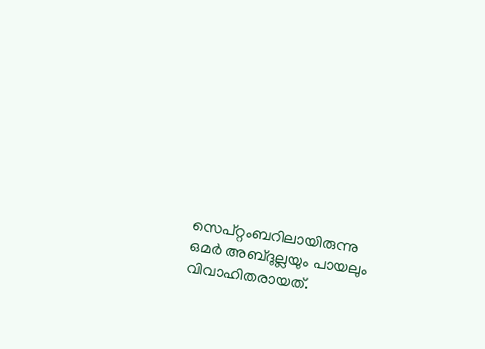സെപ്റ്റംബറിലായിരുന്നു ഒമർ അബ്ദുല്ലയും പായലും വിവാഹിതരായത്.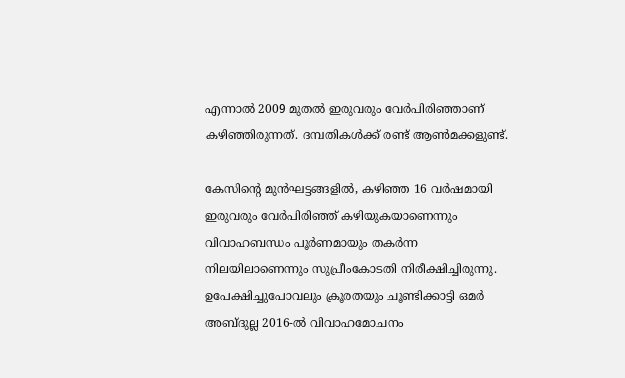എന്നാൽ 2009 മുതൽ ഇരുവരും വേർപിരിഞ്ഞാണ് കഴിഞ്ഞിരുന്നത്. ദമ്പതികൾക്ക് രണ്ട് ആൺമക്കളുണ്ട്.

കേസിന്റെ മുൻഘട്ടങ്ങളിൽ, കഴിഞ്ഞ 16 വർഷമായി ഇരുവരും വേർപിരിഞ്ഞ് കഴിയുകയാണെന്നും വിവാഹബന്ധം പൂർണമായും തകർന്ന നിലയിലാണെന്നും സുപ്രീംകോടതി നിരീക്ഷിച്ചിരുന്നു. ഉപേക്ഷിച്ചുപോവലും ക്രൂരതയും ചൂണ്ടിക്കാട്ടി ഒമർ അബ്ദുല്ല 2016-ൽ വിവാഹമോചനം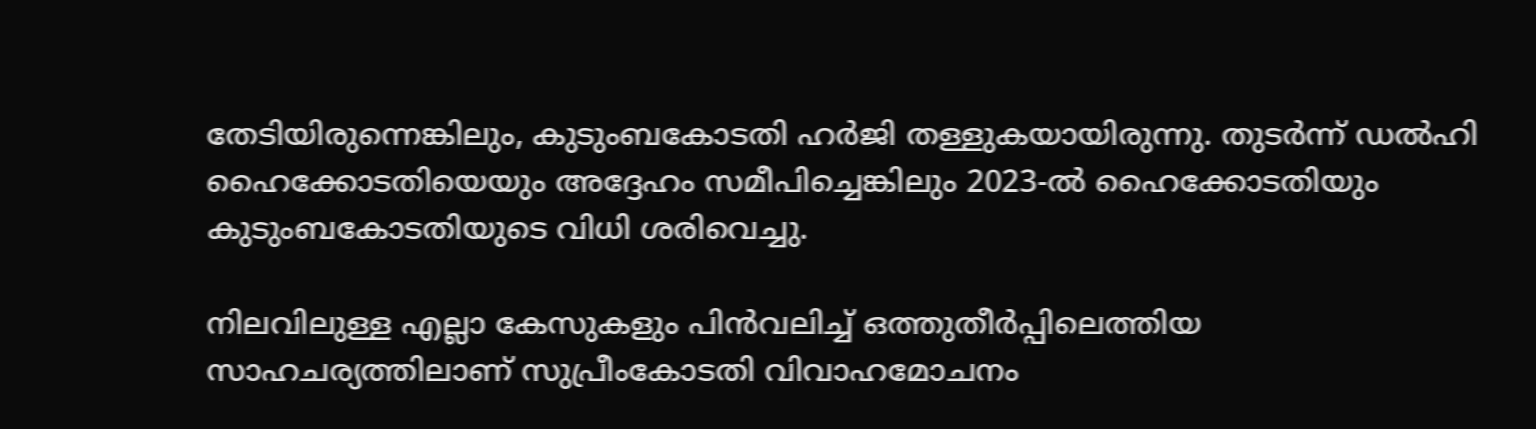തേടിയിരുന്നെങ്കിലും, കുടുംബകോടതി ഹർജി തള്ളുകയായിരുന്നു. തുടർന്ന് ഡൽഹി ഹൈക്കോടതിയെയും അദ്ദേഹം സമീപിച്ചെങ്കിലും 2023-ൽ ഹൈക്കോടതിയും കുടുംബകോടതിയുടെ വിധി ശരിവെച്ചു.

നിലവിലുള്ള എല്ലാ കേസുകളും പിൻവലിച്ച് ഒത്തുതീർപ്പിലെത്തിയ സാഹചര്യത്തിലാണ് സുപ്രീംകോടതി വിവാഹമോചനം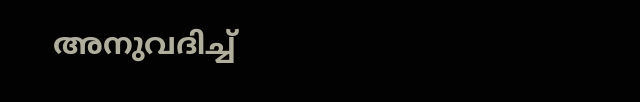അനുവദിച്ച്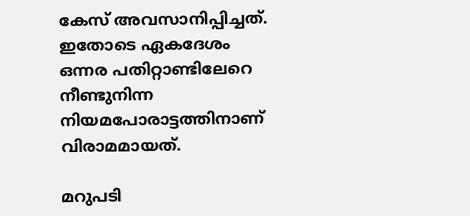കേസ് അവസാനിപ്പിച്ചത്. ഇതോടെ ഏകദേശം ഒന്നര പതിറ്റാണ്ടിലേറെ നീണ്ടുനിന്ന നിയമപോരാട്ടത്തിനാണ് വിരാമമായത്.

മറുപടി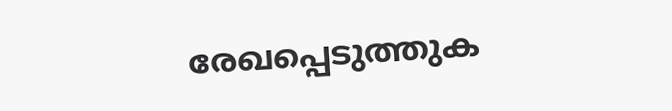രേഖപ്പെടുത്തുക